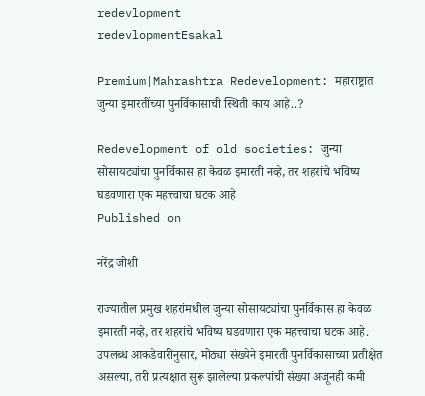redevlopment
redevlopmentEsakal

Premium|Mahrashtra Redevelopment: महाराष्ट्रात जुन्या इमारतींच्या पुनर्विकासाची स्थिती काय आहे..?

Redevelopment of old societies: जुन्या सोसायट्यांचा पुनर्विकास हा केवळ इमारती नव्हे, तर शहरांचे भविष्य घडवणारा एक महत्त्वाचा घटक आहे
Published on

नरेंद्र जोशी

राज्यातील प्रमुख शहरांमधील जुन्या सोसायट्यांचा पुनर्विकास हा केवळ इमारती नव्हे, तर शहरांचे भविष्य घडवणारा एक महत्त्वाचा घटक आहे. उपलब्ध आकडेवारीनुसार, मोठ्या संख्येने इमारती पुनर्विकासाच्या प्रतीक्षेत असल्या, तरी प्रत्यक्षात सुरू झालेल्या प्रकल्पांची संख्या अजूनही कमी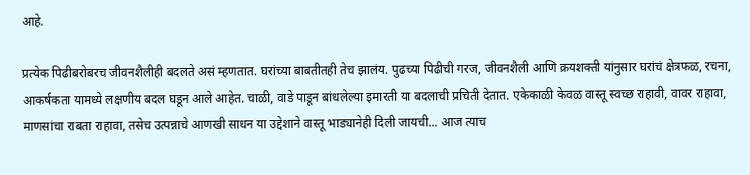आहे.

प्रत्येक पिढीबरोबरच जीवनशैलीही बदलते असं म्हणतात. घरांच्या बाबतीतही तेच झालंय. पुढच्या पिढीची गरज, जीवनशैली आणि क्रयशक्ती यांनुसार घरांचं क्षेत्रफळ, रचना, आकर्षकता यामध्ये लक्षणीय बदल घडून आले आहेत. चाळी, वाडे पाडून बांधलेल्या इमारती या बदलाची प्रचिती देतात. एकेकाळी केवळ वास्तू स्वच्छ राहावी, वावर राहावा, माणसांचा राबता राहावा, तसेच उत्पन्नाचे आणखी साधन या उद्देशाने वास्तू भाड्यानेही दिली जायची... आज त्याच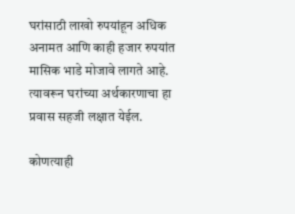घरांसाठी लाखो रुपयांहून अधिक अनामत आणि काही हजार रुपयांत मासिक भाडे मोजावे लागते आहे. त्यावरून घरांच्या अर्थकारणाचा हा प्रवास सहजी लक्षात येईल.

कोणत्याही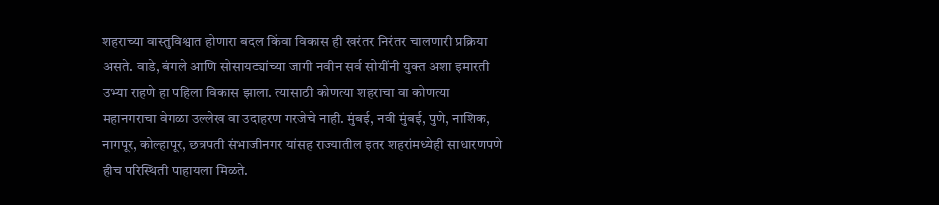शहराच्या वास्तुविश्वात होणारा बदल किंवा विकास ही खरंतर निरंतर चालणारी प्रक्रिया असते. वाडे, बंगले आणि सोसायट्यांच्या जागी नवीन सर्व सोयींनी युक्त अशा इमारती उभ्या राहणे हा पहिला विकास झाला. त्यासाठी कोणत्या शहराचा वा कोणत्या महानगराचा वेगळा उल्लेख वा उदाहरण गरजेचे नाही. मुंबई, नवी मुंबई, पुणे, नाशिक, नागपूर, कोल्हापूर, छत्रपती संभाजीनगर यांसह राज्यातील इतर शहरांमध्येही साधारणपणे हीच परिस्थिती पाहायला मिळते.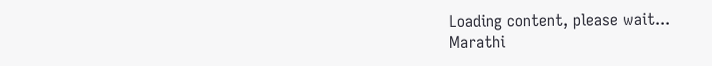Loading content, please wait...
Marathi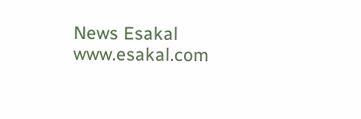News Esakal
www.esakal.com